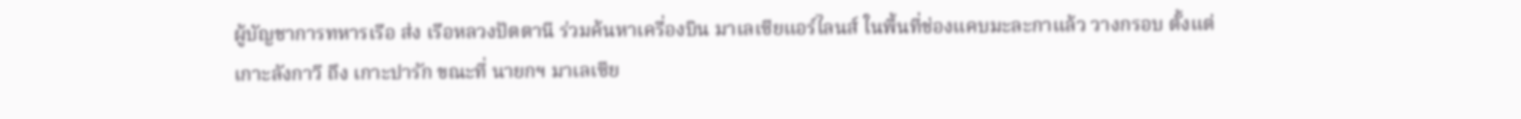ผู้บัญชาการทหารเรือ ส่ง เรือหลวงปัตตานี ร่วมค้นหาเครื่องบิน มาเลเซียแอร์ไลนส์ ในพื้นที่ช่องแคบมะละกาแล้ว วางกรอบ ตั้งแต่เกาะลังกาวี ถึง เกาะปารัก ขณะที่ นายกฯ มาเลเซีย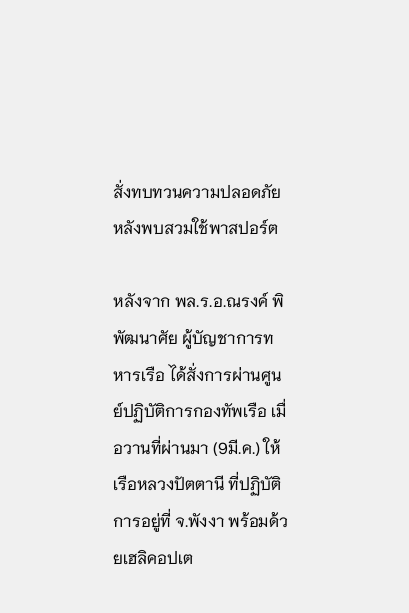สั่งทบทวนความปลอดภัยหลังพบสวมใช้พาสปอร์ต

หลังจาก พล.ร.อ.ณรงค์ พิพัฒนาศัย ผู้บัญชาการทหารเรือ ได้สั่งการผ่านศูนย์ปฏิบัติการกองทัพเรือ เมื่อวานที่ผ่านมา (9มี.ค.) ให้เรือหลวงปัตตานี ที่ปฏิบัติการอยู่ที่ จ.พังงา พร้อมด้วยเฮลิคอปเต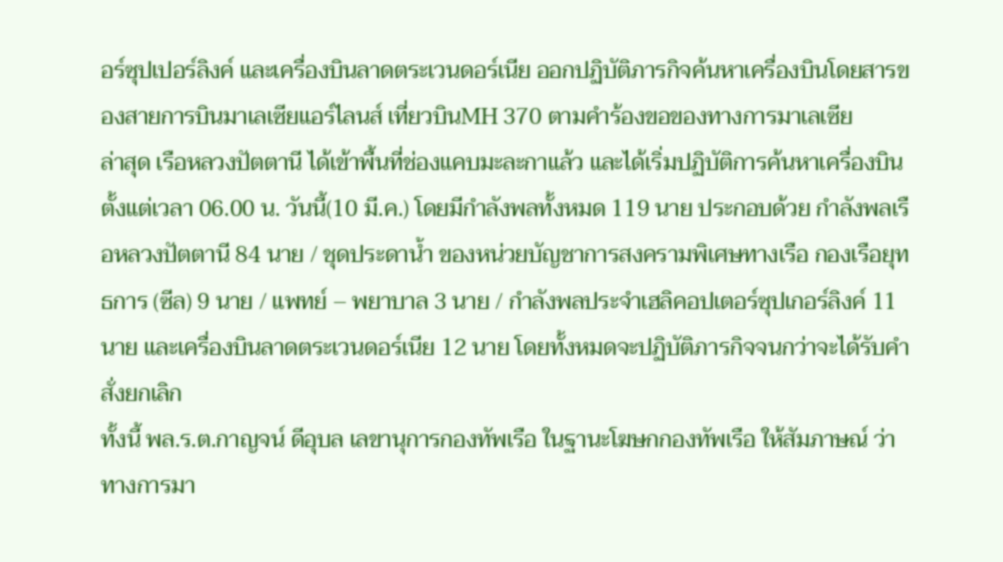อร์ซุปเปอร์ลิงค์ และเครื่องบินลาดตระเวนดอร์เนีย ออกปฏิบัติภารกิจค้นหาเครื่องบินโดยสารของสายการบินมาเลเซียแอร์ไลนส์ เที่ยวบินMH 370 ตามคำร้องขอของทางการมาเลเซีย
ล่าสุด เรือหลวงปัตตานี ได้เข้าพื้นที่ช่องแคบมะละกาแล้ว และได้เริ่มปฏิบัติการค้นหาเครื่องบิน ตั้งแต่เวลา 06.00 น. วันนี้(10 มี.ค.) โดยมีกำลังพลทั้งหมด 119 นาย ประกอบด้วย กำลังพลเรือหลวงปัตตานี 84 นาย / ชุดประดาน้ำ ของหน่วยบัญชาการสงครามพิเศษทางเรือ กองเรือยุทธการ (ซีล) 9 นาย / แพทย์ – พยาบาล 3 นาย / กำลังพลประจำเฮลิคอปเตอร์ซุปเกอร์ลิงค์ 11 นาย และเครื่องบินลาดตระเวนดอร์เนีย 12 นาย โดยทั้งหมดจะปฏิบัติภารกิจจนกว่าจะได้รับคำสั่งยกเลิก
ทั้งนี้ พล.ร.ต.กาญจน์ ดีอุบล เลขานุการกองทัพเรือ ในฐานะโฆษกกองทัพเรือ ให้สัมภาษณ์ ว่า ทางการมา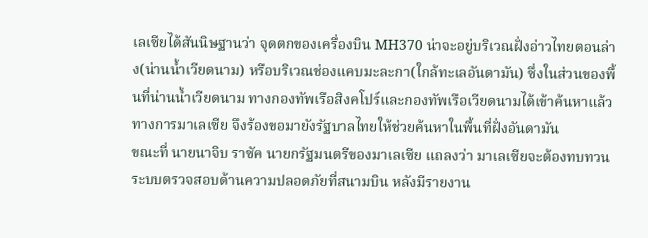เลเซียได้สันนิษฐานว่า จุดตกของเครื่องบิน MH370 น่าจะอยู่บริเวณฝั่งอ่าวไทยตอนล่าง(น่านน้ำเวียดนาม) หรือบริเวณช่องแคบมะละกา(ใกล้ทะเลอันดามัน) ซึ่งในส่วนของพื้นที่น่านน้ำเวียดนาม ทางกองทัพเรือสิงคโปร์และกองทัพเรือเวียดนามได้เข้าค้นหาแล้ว ทางการมาเลเซีย จึงร้องขอมายังรัฐบาลไทยให้ช่วยค้นหาในพื้นที่ฝั่งอันดามัน
ขณะที่ นายนาจิบ ราซัค นายกรัฐมนตรีของมาเลเซีย แถลงว่า มาเลเซียจะต้องทบทวนระบบตรวจสอบด้านความปลอดภัยที่สนามบิน หลังมีรายงาน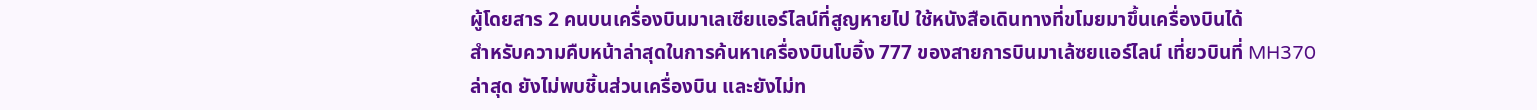ผู้โดยสาร 2 คนบนเครื่องบินมาเลเซียแอร์ไลน์ที่สูญหายไป ใช้หนังสือเดินทางที่ขโมยมาขึ้นเครื่องบินได้
สำหรับความคืบหน้าล่าสุดในการค้นหาเครื่องบินโบอิ้ง 777 ของสายการบินมาเล้ซยแอร์ไลน์ เที่ยวบินที่ MH370 ล่าสุด ยังไม่พบชิ้นส่วนเครื่องบิน และยังไม่ท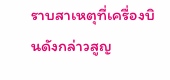ราบสาเหตุที่เครื่องบินดังกล่าวสูญ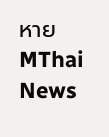หาย
MThai News